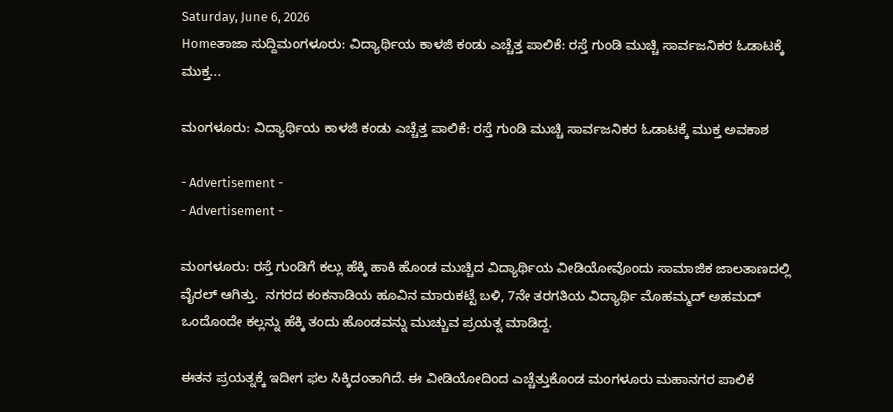Saturday, June 6, 2026
Homeತಾಜಾ ಸುದ್ದಿಮಂಗಳೂರು: ವಿದ್ಯಾರ್ಥಿಯ ಕಾಳಜಿ ಕಂಡು ಎಚ್ಚೆತ್ತ ಪಾಲಿಕೆ: ರಸ್ತೆ ಗುಂಡಿ ಮುಚ್ಚಿ ಸಾರ್ವಜನಿಕರ ಓಡಾಟಕ್ಕೆ ಮುಕ್ತ...

ಮಂಗಳೂರು: ವಿದ್ಯಾರ್ಥಿಯ ಕಾಳಜಿ ಕಂಡು ಎಚ್ಚೆತ್ತ ಪಾಲಿಕೆ: ರಸ್ತೆ ಗುಂಡಿ ಮುಚ್ಚಿ ಸಾರ್ವಜನಿಕರ ಓಡಾಟಕ್ಕೆ ಮುಕ್ತ ಅವಕಾಶ

- Advertisement -
- Advertisement -

ಮಂಗಳೂರು: ರಸ್ತೆ ಗುಂಡಿಗೆ ಕಲ್ಲು ಹೆಕ್ಕಿ ಹಾಕಿ ಹೊಂಡ ಮುಚ್ಚಿದ ವಿದ್ಯಾರ್ಥಿಯ ವೀಡಿಯೋವೊಂದು ಸಾಮಾಜಿಕ ಜಾಲತಾಣದಲ್ಲಿ ವೈರಲ್‌ ಆಗಿತ್ತು.  ನಗರದ ಕಂಕನಾಡಿಯ ಹೂವಿನ ಮಾರುಕಟ್ಟೆ ಬಳಿ, 7ನೇ ತರಗತಿಯ ವಿದ್ಯಾರ್ಥಿ ಮೊಹಮ್ಮದ್ ಅಹಮದ್ ಒಂದೊಂದೇ ಕಲ್ಲನ್ನು ಹೆಕ್ಕಿ ತಂದು ಹೊಂಡವನ್ನು ಮುಚ್ಚುವ ಪ್ರಯತ್ನ ಮಾಡಿದ್ದ‌.

ಈತನ ಪ್ರಯತ್ನಕ್ಕೆ ಇದೀಗ ಫಲ ಸಿಕ್ಕಿದಂತಾಗಿದೆ. ಈ ವೀಡಿಯೋದಿಂದ ಎಚ್ಚೆತ್ತುಕೊಂಡ ಮಂಗಳೂರು ಮಹಾನಗರ ಪಾಲಿಕೆ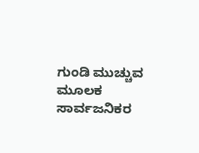ಗುಂಡಿ ಮುಚ್ಚುವ ಮೂಲಕ ಸಾರ್ವಜನಿಕರ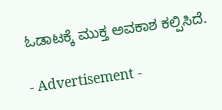ಓಡಾಟಕ್ಕೆ ಮುಕ್ತ ಅವಕಾಶ ಕಲ್ಪಿಸಿದೆ.

- Advertisement -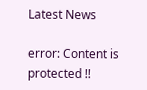Latest News

error: Content is protected !!